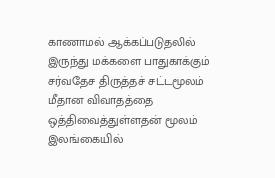காணாமல் ஆக்கப்படுதலில் இருந்து மக்களை பாதுகாக்கும் சர்வதேச திருத்தச் சட்டமூலம் மீதான விவாதத்தை ஒத்திவைத்துள்ளதன் மூலம் இலங்கையில்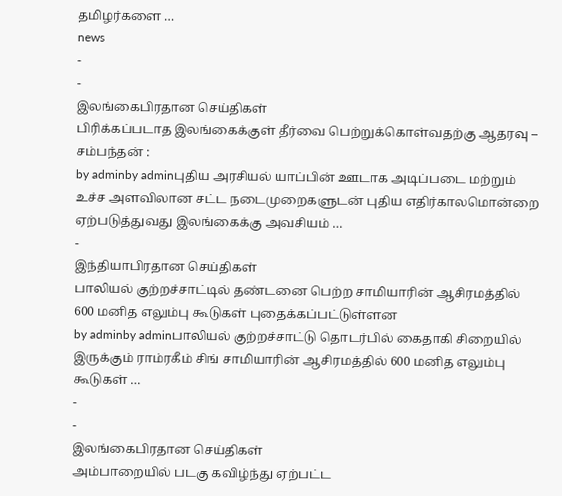தமிழர்களை …
news
-
-
இலங்கைபிரதான செய்திகள்
பிரிக்கப்படாத இலங்கைக்குள் தீர்வை பெற்றுக்கொள்வதற்கு ஆதரவு – சம்பந்தன் :
by adminby adminபுதிய அரசியல் யாப்பின் ஊடாக அடிப்படை மற்றும் உச்ச அளவிலான சட்ட நடைமுறைகளுடன் புதிய எதிர்காலமொன்றை ஏற்படுத்துவது இலங்கைக்கு அவசியம் …
-
இந்தியாபிரதான செய்திகள்
பாலியல் குற்றச்சாட்டில் தண்டனை பெற்ற சாமியாரின் ஆசிரமத்தில் 600 மனித எலும்பு கூடுகள் புதைக்கப்பட்டுள்ளன
by adminby adminபாலியல் குற்றச்சாட்டு தொடர்பில் கைதாகி சிறையில் இருக்கும் ராம்ரகீம் சிங் சாமியாரின் ஆசிரமத்தில் 600 மனித எலும்பு கூடுகள் …
-
-
இலங்கைபிரதான செய்திகள்
அம்பாறையில் படகு கவிழ்ந்து ஏற்பட்ட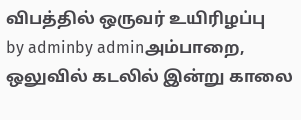விபத்தில் ஒருவர் உயிரிழப்பு
by adminby adminஅம்பாறை, ஒலுவில் கடலில் இன்று காலை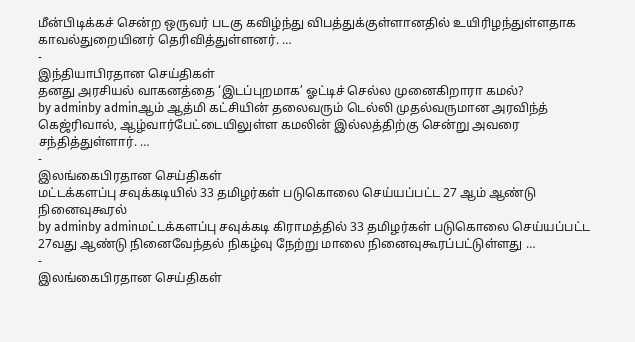மீன்பிடிக்கச் சென்ற ஒருவர் படகு கவிழ்ந்து விபத்துக்குள்ளானதில் உயிரிழந்துள்ளதாக காவல்துறையினர் தெரிவித்துள்ளனர். …
-
இந்தியாபிரதான செய்திகள்
தனது அரசியல் வாகனத்தை ‘இடப்புறமாக’ ஓட்டிச் செல்ல முனைகிறாரா கமல்?
by adminby adminஆம் ஆத்மி கட்சியின் தலைவரும் டெல்லி முதல்வருமான அரவிந்த் கெஜ்ரிவால், ஆழ்வார்பேட்டையிலுள்ள கமலின் இல்லத்திற்கு சென்று அவரை சந்தித்துள்ளார். …
-
இலங்கைபிரதான செய்திகள்
மட்டக்களப்பு சவுக்கடியில் 33 தமிழர்கள் படுகொலை செய்யப்பட்ட 27 ஆம் ஆண்டு நினைவுகூரல்
by adminby adminமட்டக்களப்பு சவுக்கடி கிராமத்தில் 33 தமிழர்கள் படுகொலை செய்யப்பட்ட 27வது ஆண்டு நினைவேந்தல் நிகழ்வு நேற்று மாலை நினைவுகூரப்பட்டுள்ளது …
-
இலங்கைபிரதான செய்திகள்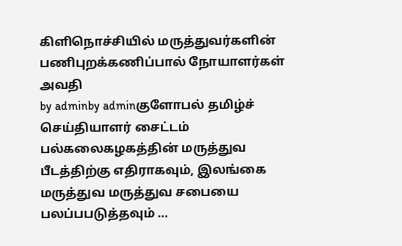கிளிநொச்சியில் மருத்துவர்களின் பணிபுறக்கணிப்பால் நோயாளர்கள் அவதி
by adminby adminகுளோபல் தமிழ்ச் செய்தியாளர் சைட்டம் பல்கலைகழகத்தின் மருத்துவ பீடத்திற்கு எதிராகவும், இலங்கை மருத்துவ மருத்துவ சபையை பலப்பபடுத்தவும் …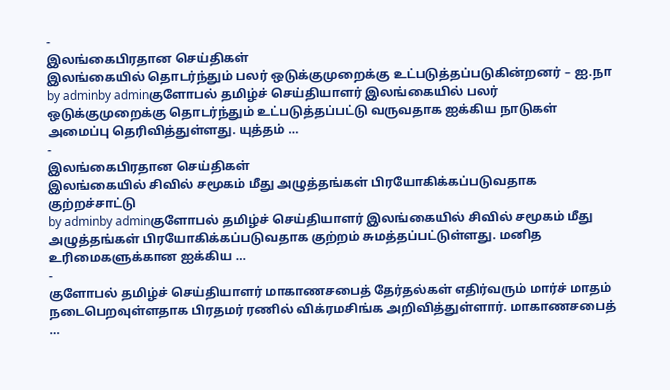-
இலங்கைபிரதான செய்திகள்
இலங்கையில் தொடர்ந்தும் பலர் ஒடுக்குமுறைக்கு உட்படுத்தப்படுகின்றனர் – ஐ.நா
by adminby adminகுளோபல் தமிழ்ச் செய்தியாளர் இலங்கையில் பலர் ஒடுக்குமுறைக்கு தொடர்ந்தும் உட்படுத்தப்பட்டு வருவதாக ஐக்கிய நாடுகள் அமைப்பு தெரிவித்துள்ளது. யுத்தம் …
-
இலங்கைபிரதான செய்திகள்
இலங்கையில் சிவில் சமூகம் மீது அழுத்தங்கள் பிரயோகிக்கப்படுவதாக குற்றச்சாட்டு
by adminby adminகுளோபல் தமிழ்ச் செய்தியாளர் இலங்கையில் சிவில் சமூகம் மீது அழுத்தங்கள் பிரயோகிக்கப்படுவதாக குற்றம் சுமத்தப்பட்டுள்ளது. மனித உரிமைகளுக்கான ஐக்கிய …
-
குளோபல் தமிழ்ச் செய்தியாளர் மாகாணசபைத் தேர்தல்கள் எதிர்வரும் மார்ச் மாதம் நடைபெறவுள்ளதாக பிரதமர் ரணில் விக்ரமசிங்க அறிவித்துள்ளார். மாகாணசபைத் …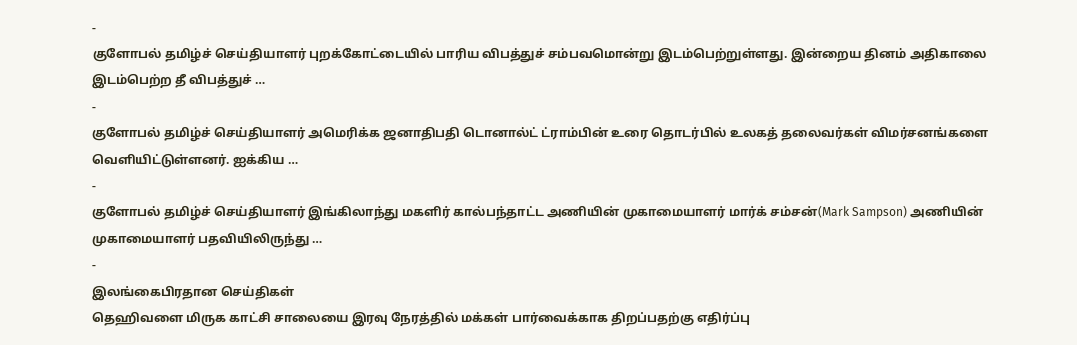-
குளோபல் தமிழ்ச் செய்தியாளர் புறக்கோட்டையில் பாரிய விபத்துச் சம்பவமொன்று இடம்பெற்றுள்ளது. இன்றைய தினம் அதிகாலை இடம்பெற்ற தீ விபத்துச் …
-
குளோபல் தமிழ்ச் செய்தியாளர் அமெரிக்க ஜனாதிபதி டொனால்ட் ட்ராம்பின் உரை தொடர்பில் உலகத் தலைவர்கள் விமர்சனங்களை வெளியிட்டுள்ளனர். ஐக்கிய …
-
குளோபல் தமிழ்ச் செய்தியாளர் இங்கிலாந்து மகளிர் கால்பந்தாட்ட அணியின் முகாமையாளர் மார்க் சம்சன்(Mark Sampson) அணியின் முகாமையாளர் பதவியிலிருந்து …
-
இலங்கைபிரதான செய்திகள்
தெஹிவளை மிருக காட்சி சாலையை இரவு நேரத்தில் மக்கள் பார்வைக்காக திறப்பதற்கு எதிர்ப்பு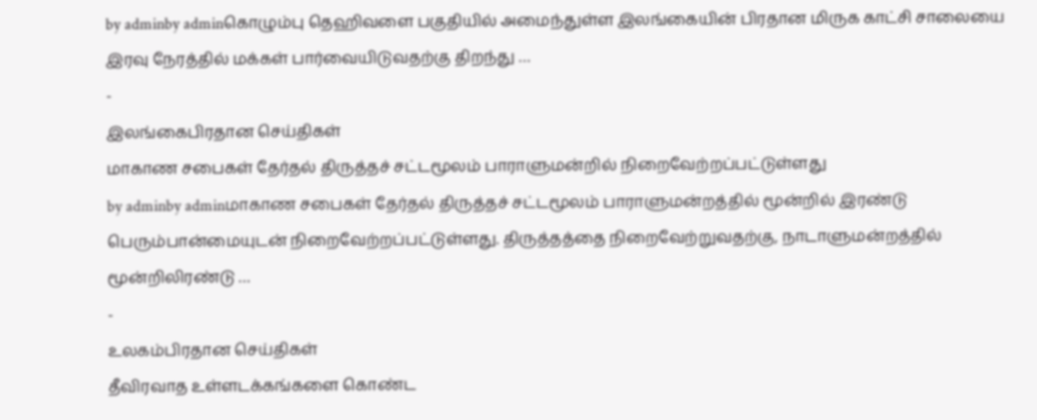by adminby adminகொழும்பு தெஹிவளை பகுதியில் அமைந்துள்ள இலங்கையின் பிரதான மிருக காட்சி சாலையை இரவு நேரத்தில் மக்கள் பார்வையிடுவதற்கு திறந்து …
-
இலங்கைபிரதான செய்திகள்
மாகாண சபைகள் தேர்தல் திருத்தச் சட்டமூலம் பாராளுமன்றில் நிறைவேற்றப்பட்டுள்ளது
by adminby adminமாகாண சபைகள் தேர்தல் திருத்தச் சட்டமூலம் பாராளுமன்றத்தில் மூன்றில் இரண்டு பெரும்பான்மையுடன் நிறைவேற்றப்பட்டுள்ளது. திருத்தத்தை நிறைவேற்றுவதற்கு, நாடாளுமன்றத்தில் மூன்றிலிரண்டு …
-
உலகம்பிரதான செய்திகள்
தீவிரவாத உள்ளடக்கங்களை கொண்ட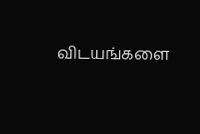விடயங்களை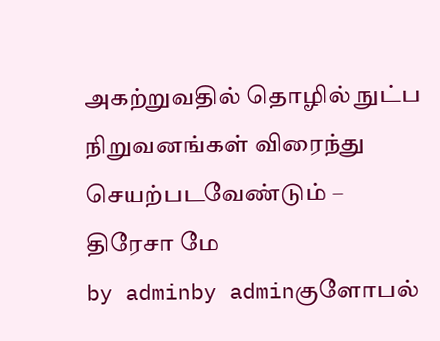அகற்றுவதில் தொழில் நுட்ப நிறுவனங்கள் விரைந்து செயற்படவேண்டும் – திரேசா மே
by adminby adminகுளோபல்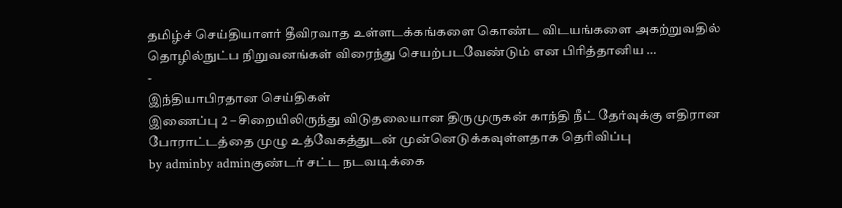தமிழ்ச் செய்தியாளர் தீவிரவாத உள்ளடக்கங்களை கொண்ட விடயங்களை அகற்றுவதில் தொழில்நுட்ப நிறுவனங்கள் விரைந்து செயற்படவேண்டும் என பிரித்தானிய …
-
இந்தியாபிரதான செய்திகள்
இணைப்பு 2 – சிறையிலிருந்து விடுதலையான திருமுருகன் காந்தி நீட் தேர்வுக்கு எதிரான போராட்டத்தை முழு உத்வேகத்துடன் முன்னெடுக்கவுள்ளதாக தெரிவிப்பு
by adminby adminகுண்டர் சட்ட நடவடிக்கை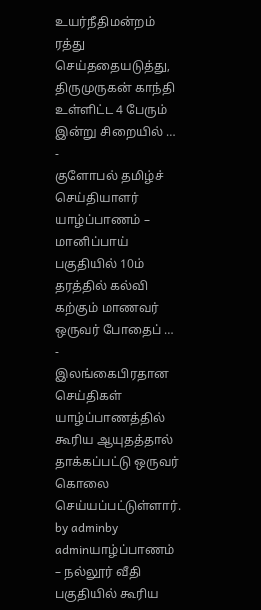உயர்நீதிமன்றம் ரத்து செய்ததையடுத்து, திருமுருகன் காந்தி உள்ளிட்ட 4 பேரும் இன்று சிறையில் …
-
குளோபல் தமிழ்ச் செய்தியாளர் யாழ்ப்பாணம் – மானிப்பாய் பகுதியில் 10ம் தரத்தில் கல்வி கற்கும் மாணவர் ஒருவர் போதைப் …
-
இலங்கைபிரதான செய்திகள்
யாழ்ப்பாணத்தில் கூரிய ஆயுதத்தால் தாக்கப்பட்டு ஒருவர் கொலை செய்யப்பட்டுள்ளார்.
by adminby adminயாழ்ப்பாணம் – நல்லூர் வீதி பகுதியில் கூரிய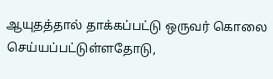ஆயுதத்தால் தாக்கப்பட்டு ஒருவர் கொலை செய்யப்பட்டுள்ளதோடு,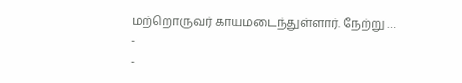மற்றொருவர் காயமடைந்துள்ளார். நேற்று …
-
-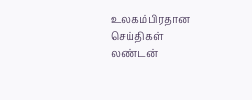உலகம்பிரதான செய்திகள்
லண்டன்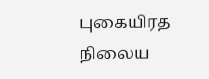புகையிரத நிலைய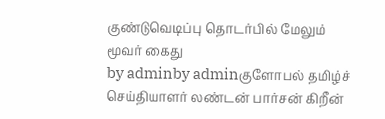குண்டுவெடிப்பு தொடர்பில் மேலும் மூவர் கைது
by adminby adminகுளோபல் தமிழ்ச் செய்தியாளர் லண்டன் பார்சன் கிறீன்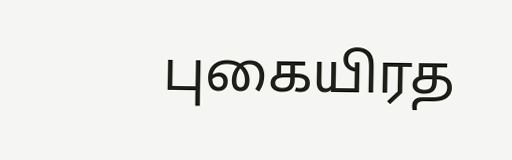புகையிரத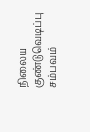நிலைய குண்டுவெடிப்பு சம்பவம்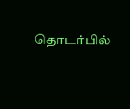தொடர்பில்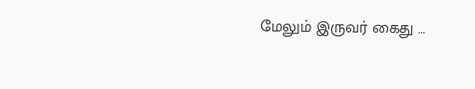மேலும் இருவர் கைது …